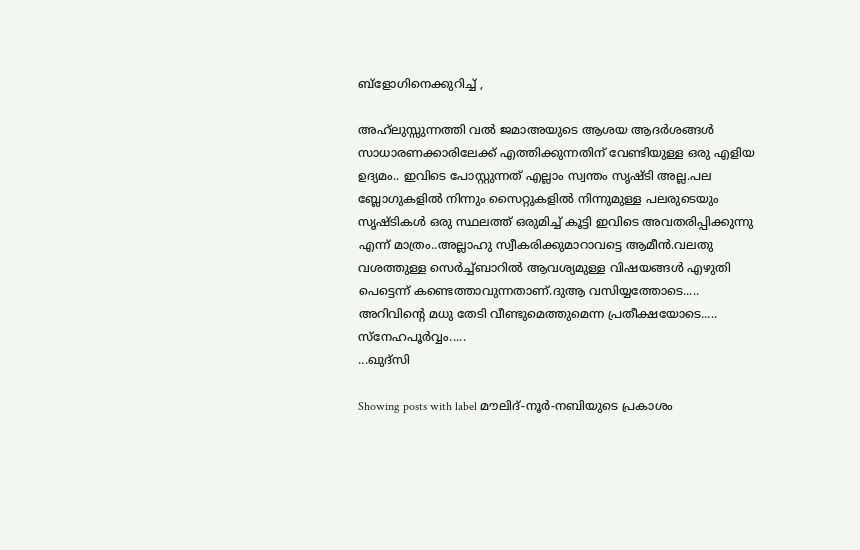ബ്ളോഗിനെക്കുറിച്ച് ,

അഹ്‌ലുസ്സുന്നത്തി വൽ ജമാ‌അയുടെ ആശയ ആദർശങ്ങൾ സാധാരണക്കാരിലേക്ക് എത്തിക്കുന്നതിന് വേണ്ടിയുള്ള ഒരു എളിയ ഉദ്യമം.. ഇവിടെ പോസ്റ്റുന്നത് എല്ലാം സ്വന്തം സൃഷ്ടി അല്ല.പല ബ്ലോഗുകളിൽ നിന്നും സൈറ്റുകളിൽ നിന്നുമുള്ള പലരുടെയും സൃഷ്ടികൾ ഒരു സ്ഥലത്ത് ഒരുമിച്ച് കൂട്ടി ഇവിടെ അവതരിപ്പിക്കുന്നു എന്ന് മാത്രം..അല്ലാഹു സ്വീകരിക്കുമാറാവട്ടെ ആമീൻ.വലതു വശത്തുള്ള സെർച്ച്ബാറിൽ ആവശ്യമുള്ള വിഷയങ്ങൾ എഴുതി പെട്ടെന്ന് കണ്ടെത്താവുന്നതാണ്.ദുആ വസിയ്യത്തോടെ.....
അറിവിന്റെ മധു തേടി വീണ്ടുമെത്തുമെന്ന പ്രതീക്ഷയോടെ.....
സ്നേഹപൂർവ്വം.....
...ഖുദ്സി

Showing posts with label മൗലിദ്-നൂർ-നബിയുടെ പ്രകാശം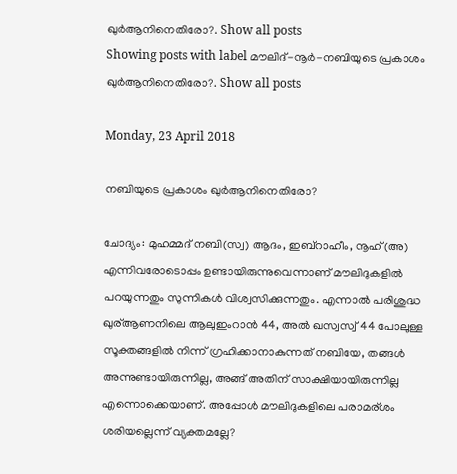ഖുർആനിനെതിരോ?. Show all posts
Showing posts with label മൗലിദ്-നൂർ-നബിയുടെ പ്രകാശം ഖുർആനിനെതിരോ?. Show all posts

Monday, 23 April 2018

നബിയുടെ പ്രകാശം ഖുർആനിനെതിരോ?

ചോദ്യം: മുഹമ്മദ് നബി(സ്വ) ആദം, ഇബ്‌റാഹീം, നൂഹ്(അ) എന്നിവരോടൊപ്പം ഉണ്ടായിരുന്നുവെന്നാണ് മൗലിദുകളില്‍ പറയുന്നതും സുന്നികള്‍ വിശ്വസിക്കുന്നതും. എന്നാല്‍ പരിശുദ്ധ ഖുര്ആണനിലെ ആലുഇംറാന്‍ 44, അല്‍ ഖസ്വസ്വ് 44 പോലുള്ള സൂക്തങ്ങളില്‍ നിന്ന് ഗ്രഹിക്കാനാകുന്നത് നബിയേ, തങ്ങള്‍ അന്നുണ്ടായിരുന്നില്ല, അങ്ങ് അതിന് സാക്ഷിയായിരുന്നില്ല എന്നൊക്കെയാണ്. അപ്പോള്‍ മൗലിദുകളിലെ പരാമര്ശം ശരിയല്ലെന്ന് വ്യക്തമല്ലേ?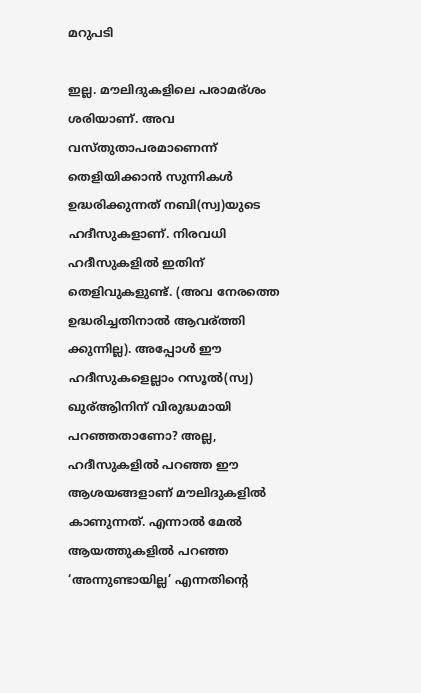മറുപടി

ഇല്ല. മൗലിദുകളിലെ പരാമര്ശം ശരിയാണ്. അവ വസ്തുതാപരമാണെന്ന് തെളിയിക്കാന്‍ സുന്നികള്‍ ഉദ്ധരിക്കുന്നത് നബി(സ്വ)യുടെ ഹദീസുകളാണ്. നിരവധി ഹദീസുകളില്‍ ഇതിന് തെളിവുകളുണ്ട്. (അവ നേരത്തെ ഉദ്ധരിച്ചതിനാല്‍ ആവര്ത്തി ക്കുന്നില്ല). അപ്പോള്‍ ഈ ഹദീസുകളെല്ലാം റസൂല്‍(സ്വ) ഖുര്ആിനിന് വിരുദ്ധമായി പറഞ്ഞതാണോ? അല്ല, ഹദീസുകളില്‍ പറഞ്ഞ ഈ ആശയങ്ങളാണ് മൗലിദുകളില്‍ കാണുന്നത്. എന്നാല്‍ മേല്‍ ആയത്തുകളില്‍ പറഞ്ഞ ‘അന്നുണ്ടായില്ല’ എന്നതിന്റെ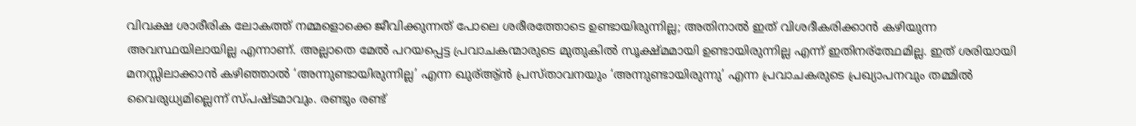വിവക്ഷ ശാരീരിക ലോകത്ത് നമ്മളൊക്കെ ജീവിക്കുന്നത് പോലെ ശരീരത്തോടെ ഉണ്ടായിരുന്നില്ല; അതിനാല്‍ ഇത് വിശദീകരിക്കാന്‍ കഴിയുന്ന അവസ്ഥയിലായില്ല എന്നാണ്. അല്ലാതെ മേല്‍ പറയപ്പെട്ട പ്രവാചകന്മാരുടെ മുതുകില്‍ സൂക്ഷ്മമായി ഉണ്ടായിരുന്നില്ല എന്ന് ഇതിനര്ത്ഥേമില്ല. ഇത് ശരിയായി മനസ്സിലാക്കാന്‍ കഴിഞ്ഞാല്‍ ‘അന്നുണ്ടായിരുന്നില്ല’ എന്ന ഖുര്ആ്ന്‍ പ്രസ്താവനയും ‘അന്നുണ്ടായിരുന്നു’ എന്ന പ്രവാചകരുടെ പ്രഖ്യാപനവും തമ്മില്‍ വൈരുധ്യമില്ലെന്ന് സ്പഷ്ടമാവും. രണ്ടും രണ്ട്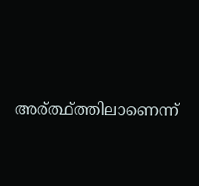അര്ത്ഥ്ത്തിലാണെന്ന്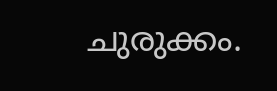ചുരുക്കം.